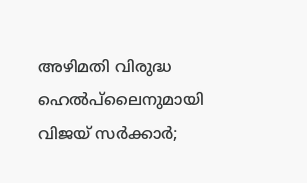അഴിമതി വിരുദ്ധ ഹെല്‍പ്‌ലൈനുമായി വിജയ് സര്‍ക്കാര്‍;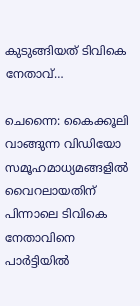കുടുങ്ങിയത് ടിവികെ നേതാവ്…

ചെന്നൈ: കൈക്കൂലി വാങ്ങുന്ന വിഡിയോ സമൂഹമാധ്യമങ്ങളില്‍ വൈറലായതിന് പിന്നാലെ ടിവികെ നേതാവിനെ പാര്‍ട്ടിയില്‍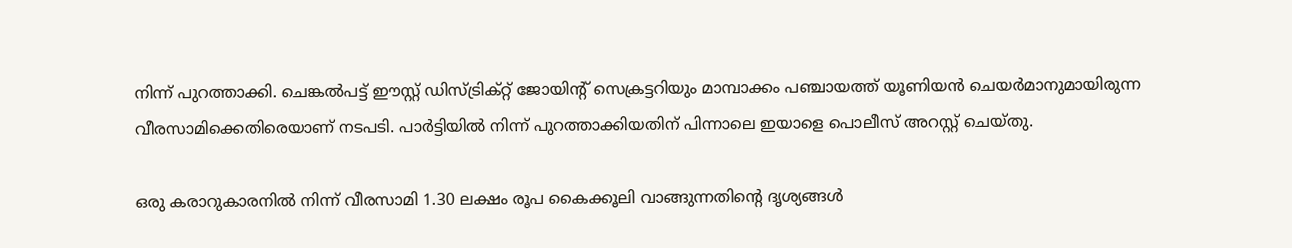നിന്ന് പുറത്താക്കി. ചെങ്കല്‍പട്ട് ഈസ്റ്റ് ഡിസ്ട്രിക്റ്റ് ജോയിന്റ് സെക്രട്ടറിയും മാമ്പാക്കം പഞ്ചായത്ത് യൂണിയന്‍ ചെയര്‍മാനുമായിരുന്ന വീരസാമിക്കെതിരെയാണ് നടപടി. പാര്‍ട്ടിയില്‍ നിന്ന് പുറത്താക്കിയതിന് പിന്നാലെ ഇയാളെ പൊലീസ് അറസ്റ്റ് ചെയ്തു.

ഒരു കരാറുകാരനില്‍ നിന്ന് വീരസാമി 1.30 ലക്ഷം രൂപ കൈക്കൂലി വാങ്ങുന്നതിന്റെ ദൃശ്യങ്ങള്‍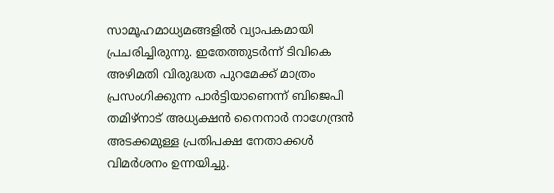സാമൂഹമാധ്യമങ്ങളില്‍ വ്യാപകമായി പ്രചരിച്ചിരുന്നു. ഇതേത്തുടര്‍ന്ന് ടിവികെ അഴിമതി വിരുദ്ധത പുറമേക്ക് മാത്രം പ്രസംഗിക്കുന്ന പാര്‍ട്ടിയാണെന്ന് ബിജെപി തമിഴ്നാട് അധ്യക്ഷന്‍ നൈനാര്‍ നാഗേന്ദ്രന്‍ അടക്കമുള്ള പ്രതിപക്ഷ നേതാക്കള്‍ വിമര്‍ശനം ഉന്നയിച്ചു.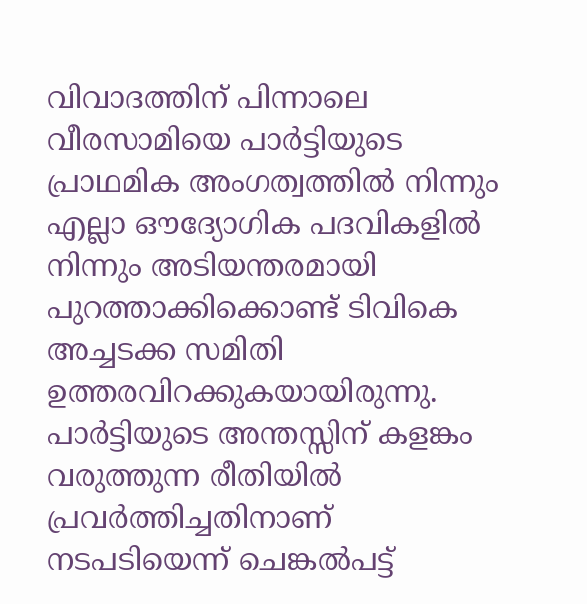വിവാദത്തിന് പിന്നാലെ വീരസാമിയെ പാര്‍ട്ടിയുടെ പ്രാഥമിക അംഗത്വത്തില്‍ നിന്നും എല്ലാ ഔദ്യോഗിക പദവികളില്‍ നിന്നും അടിയന്തരമായി പുറത്താക്കിക്കൊണ്ട് ടിവികെ അച്ചടക്ക സമിതി ഉത്തരവിറക്കുകയായിരുന്നു. പാര്‍ട്ടിയുടെ അന്തസ്സിന് കളങ്കം വരുത്തുന്ന രീതിയില്‍ പ്രവര്‍ത്തിച്ചതിനാണ് നടപടിയെന്ന് ചെങ്കല്‍പട്ട്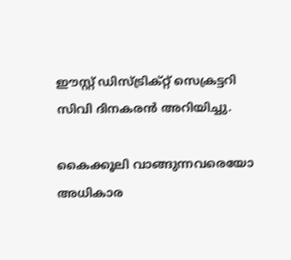ഈസ്റ്റ് ഡിസ്ട്രിക്റ്റ് സെക്രട്ടറി സിവി ദിനകരന്‍ അറിയിച്ചു.

കൈക്കൂലി വാങ്ങുന്നവരെയോ അധികാര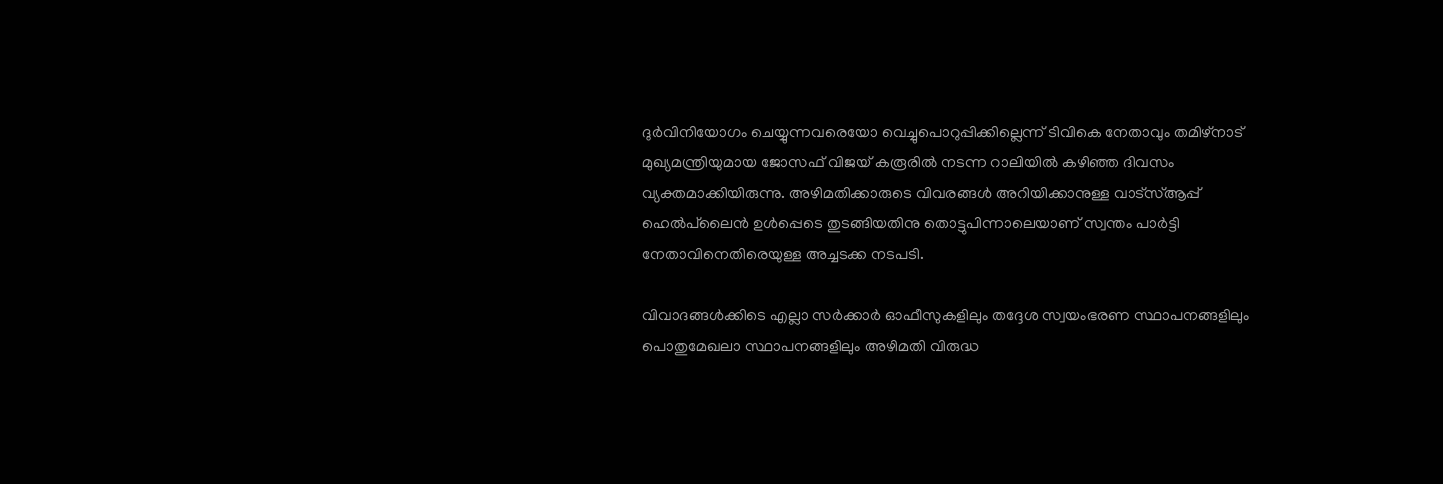ദുര്‍വിനിയോഗം ചെയ്യുന്നവരെയോ വെച്ചുപൊറുപ്പിക്കില്ലെന്ന് ടിവികെ നേതാവും തമിഴ്നാട് മുഖ്യമന്ത്രിയുമായ ജോസഫ് വിജയ് കരൂരില്‍ നടന്ന റാലിയില്‍ കഴിഞ്ഞ ദിവസം വ്യക്തമാക്കിയിരുന്നു. അഴിമതിക്കാരുടെ വിവരങ്ങള്‍ അറിയിക്കാനുള്ള വാട്‌സ്ആപ്പ് ഹെല്‍പ്‌ലൈന്‍ ഉള്‍പ്പെടെ തുടങ്ങിയതിനു തൊട്ടുപിന്നാലെയാണ് സ്വന്തം പാര്‍ട്ടി നേതാവിനെതിരെയുള്ള അച്ചടക്ക നടപടി.

വിവാദങ്ങള്‍ക്കിടെ എല്ലാ സര്‍ക്കാര്‍ ഓഫീസുകളിലും തദ്ദേശ സ്വയംഭരണ സ്ഥാപനങ്ങളിലും പൊതുമേഖലാ സ്ഥാപനങ്ങളിലും അഴിമതി വിരുദ്ധ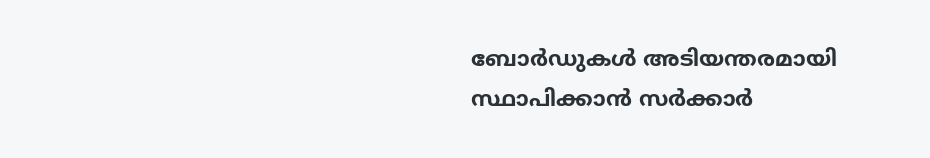ബോര്‍ഡുകള്‍ അടിയന്തരമായി സ്ഥാപിക്കാന്‍ സര്‍ക്കാര്‍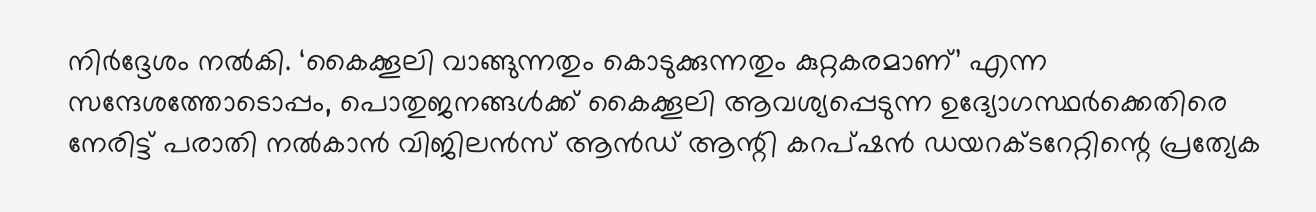നിര്‍ദ്ദേശം നല്‍കി. ‘കൈക്കൂലി വാങ്ങുന്നതും കൊടുക്കുന്നതും കുറ്റകരമാണ്’ എന്ന സന്ദേശത്തോടൊപ്പം, പൊതുജനങ്ങള്‍ക്ക് കൈക്കൂലി ആവശ്യപ്പെടുന്ന ഉദ്യോഗസ്ഥര്‍ക്കെതിരെ നേരിട്ട് പരാതി നല്‍കാന്‍ വിജിലന്‍സ് ആന്‍ഡ് ആന്റി കറപ്ഷന്‍ ഡയറക്ടറേറ്റിന്റെ പ്രത്യേക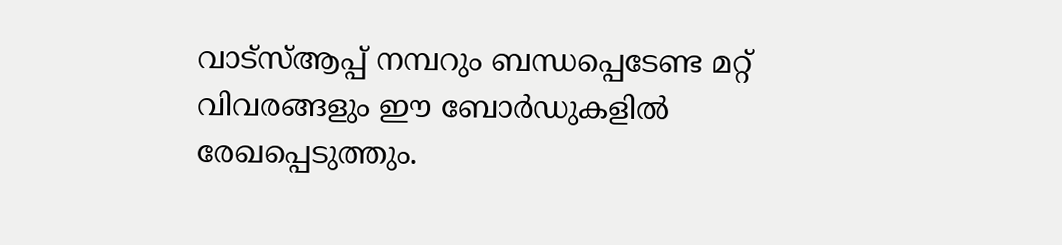വാട്സ്ആപ്പ് നമ്പറും ബന്ധപ്പെടേണ്ട മറ്റ് വിവരങ്ങളും ഈ ബോര്‍ഡുകളില്‍ രേഖപ്പെടുത്തും.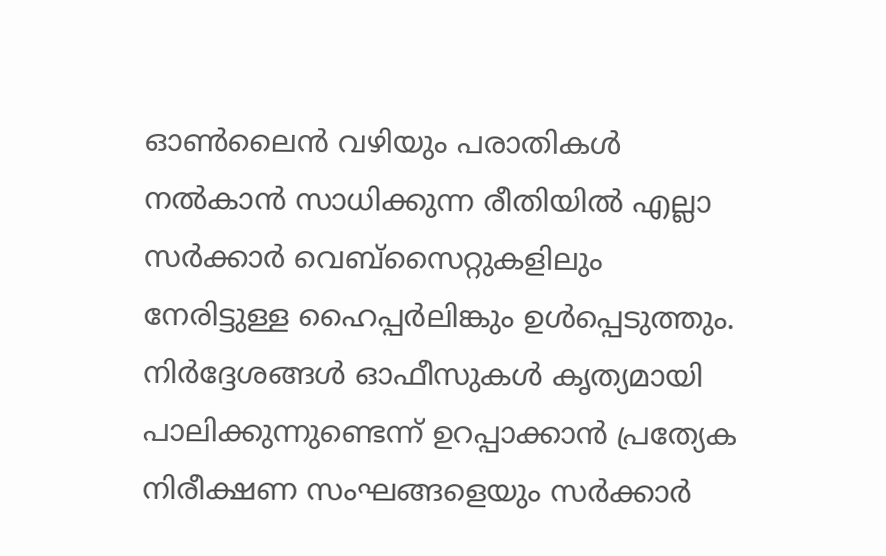ഓണ്‍ലൈന്‍ വഴിയും പരാതികള്‍ നല്‍കാന്‍ സാധിക്കുന്ന രീതിയില്‍ എല്ലാ സര്‍ക്കാര്‍ വെബ്സൈറ്റുകളിലും നേരിട്ടുള്ള ഹൈപ്പര്‍ലിങ്കും ഉള്‍പ്പെടുത്തും. നിര്‍ദ്ദേശങ്ങള്‍ ഓഫീസുകള്‍ കൃത്യമായി പാലിക്കുന്നുണ്ടെന്ന് ഉറപ്പാക്കാന്‍ പ്രത്യേക നിരീക്ഷണ സംഘങ്ങളെയും സര്‍ക്കാര്‍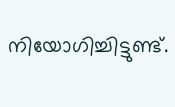നിയോഗിച്ചിട്ടുണ്ട്.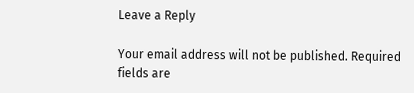Leave a Reply

Your email address will not be published. Required fields are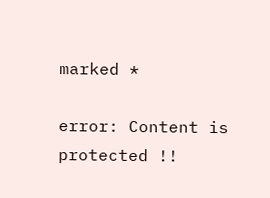marked *

error: Content is protected !!